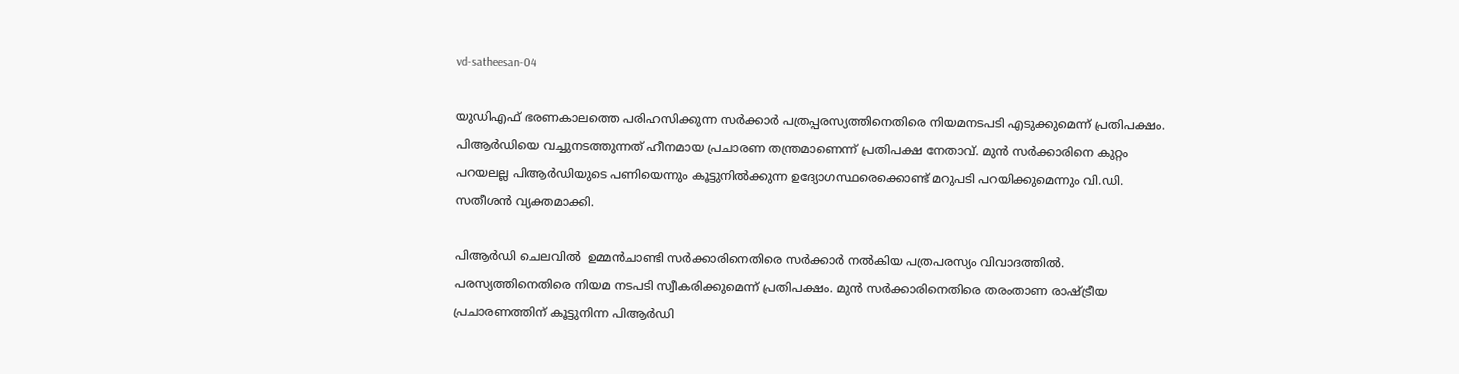vd-satheesan-04

യുഡിഎഫ് ഭരണകാലത്തെ പരിഹസിക്കുന്ന സര്‍ക്കാര്‍ പത്രപ്പരസ്യത്തിനെതിരെ നിയമനടപടി എടുക്കുമെന്ന് പ്രതിപക്ഷം. പിആര്‍ഡിയെ വച്ചുനടത്തുന്നത് ഹീനമായ പ്രചാരണ തന്ത്രമാണെന്ന് പ്രതിപക്ഷ നേതാവ്. മുന്‍ സര്‍ക്കാരിനെ കുറ്റം പറയലല്ല പിആര്‍ഡിയുടെ പണിയെന്നും കൂട്ടുനില്‍ക്കുന്ന ഉദ്യോഗസ്ഥരെക്കൊണ്ട് മറുപടി പറയിക്കുമെന്നും വി.ഡി. സതീശന്‍ വ്യക്തമാക്കി.

പിആർഡി ചെലവിൽ  ഉമ്മൻചാണ്ടി സർക്കാരിനെതിരെ സർക്കാർ നൽകിയ പത്രപരസ്യം വിവാദത്തിൽ. പരസ്യത്തിനെതിരെ നിയമ നടപടി സ്വീകരിക്കുമെന്ന് പ്രതിപക്ഷം. മുൻ സർക്കാരിനെതിരെ തരംതാണ രാഷ്ട്രീയ പ്രചാരണത്തിന് കൂട്ടുനിന്ന പിആർഡി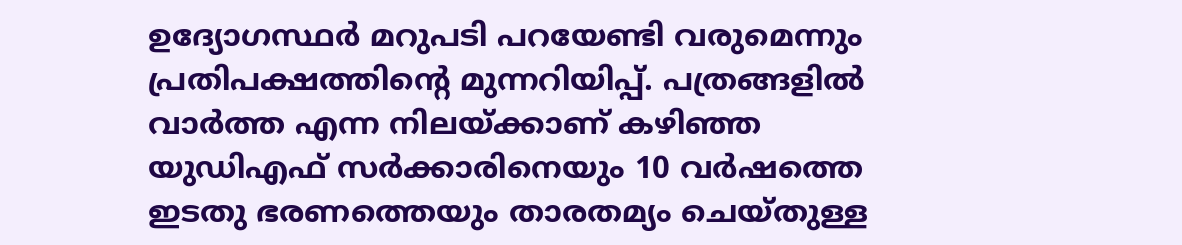ഉദ്യോഗസ്ഥർ മറുപടി പറയേണ്ടി വരുമെന്നും പ്രതിപക്ഷത്തിന്റെ മുന്നറിയിപ്പ്. പത്രങ്ങളിൽ വാർത്ത എന്ന നിലയ്ക്കാണ് കഴിഞ്ഞ യുഡിഎഫ് സർക്കാരിനെയും 10 വർഷത്തെ ഇടതു ഭരണത്തെയും താരതമ്യം ചെയ്തുള്ള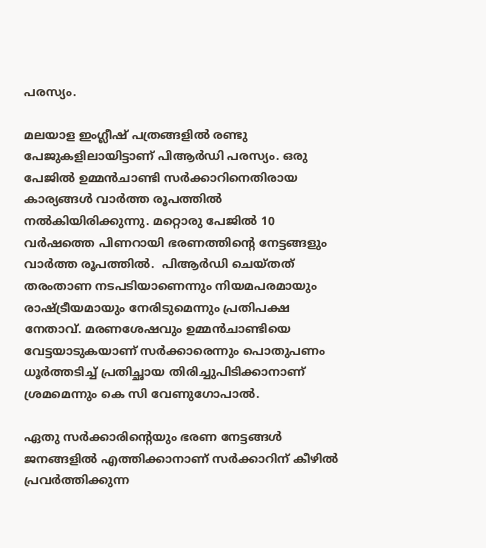പരസ്യം.

മലയാള ഇംഗ്ലീഷ് പത്രങ്ങളിൽ രണ്ടു പേജുകളിലായിട്ടാണ് പിആർഡി പരസ്യം. ഒരു പേജിൽ ഉമ്മൻചാണ്ടി സർക്കാറിനെതിരായ കാര്യങ്ങൾ വാർത്ത രൂപത്തിൽ നൽകിയിരിക്കുന്നു. മറ്റൊരു പേജിൽ 10 വർഷത്തെ പിണറായി ഭരണത്തിന്റെ നേട്ടങ്ങളും വാർത്ത രൂപത്തിൽ.  പിആർഡി ചെയ്തത് തരംതാണ നടപടിയാണെന്നും നിയമപരമായും രാഷ്ട്രീയമായും നേരിടുമെന്നും പ്രതിപക്ഷ നേതാവ്. മരണശേഷവും ഉമ്മൻചാണ്ടിയെ വേട്ടയാടുകയാണ് സർക്കാരെന്നും പൊതുപണം ധൂർത്തടിച്ച് പ്രതിച്ഛായ തിരിച്ചുപിടിക്കാനാണ് ശ്രമമെന്നും കെ സി വേണുഗോപാൽ.

ഏതു സർക്കാരിന്റെയും ഭരണ നേട്ടങ്ങൾ ജനങ്ങളിൽ എത്തിക്കാനാണ് സർക്കാറിന് കീഴിൽ പ്രവർത്തിക്കുന്ന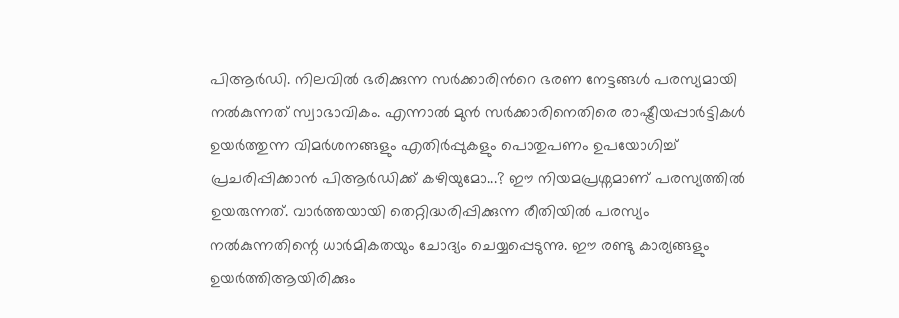പിആർഡി. നിലവിൽ ഭരിക്കുന്ന സർക്കാരിൻറെ ഭരണ നേട്ടങ്ങൾ പരസ്യമായി നൽകുന്നത് സ്വാഭാവികം. എന്നാൽ മുൻ സർക്കാരിനെതിരെ രാഷ്ട്രീയപ്പാർട്ടികൾ ഉയർത്തുന്ന വിമർശനങ്ങളും എതിർപ്പുകളും പൊതുപണം ഉപയോഗിച്ച്  പ്രചരിപ്പിക്കാൻ പിആർഡിക്ക് കഴിയുമോ...? ഈ നിയമപ്രശ്നമാണ് പരസ്യത്തിൽ ഉയരുന്നത്. വാർത്തയായി തെറ്റിദ്ധരിപ്പിക്കുന്ന രീതിയിൽ പരസ്യം നൽകുന്നതിന്റെ ധാർമികതയും ചോദ്യം ചെയ്യപ്പെടുന്നു. ഈ രണ്ടു കാര്യങ്ങളും ഉയർത്തിആയിരിക്കും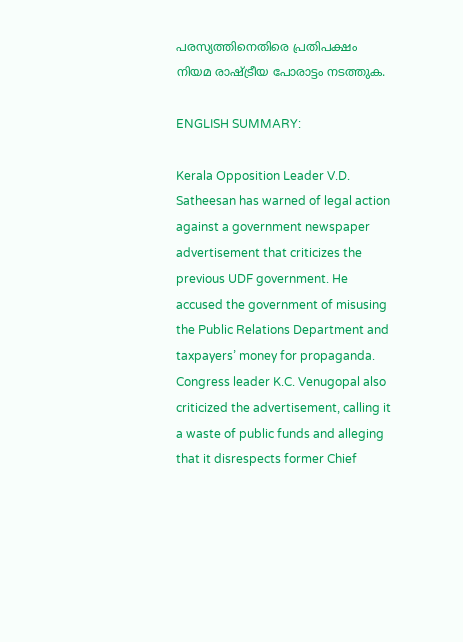പരസ്യത്തിനെതിരെ പ്രതിപക്ഷം നിയമ രാഷ്ട്രീയ പോരാട്ടം നടത്തുക.

ENGLISH SUMMARY:

Kerala Opposition Leader V.D. Satheesan has warned of legal action against a government newspaper advertisement that criticizes the previous UDF government. He accused the government of misusing the Public Relations Department and taxpayers’ money for propaganda. Congress leader K.C. Venugopal also criticized the advertisement, calling it a waste of public funds and alleging that it disrespects former Chief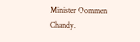Minister Oommen Chandy.